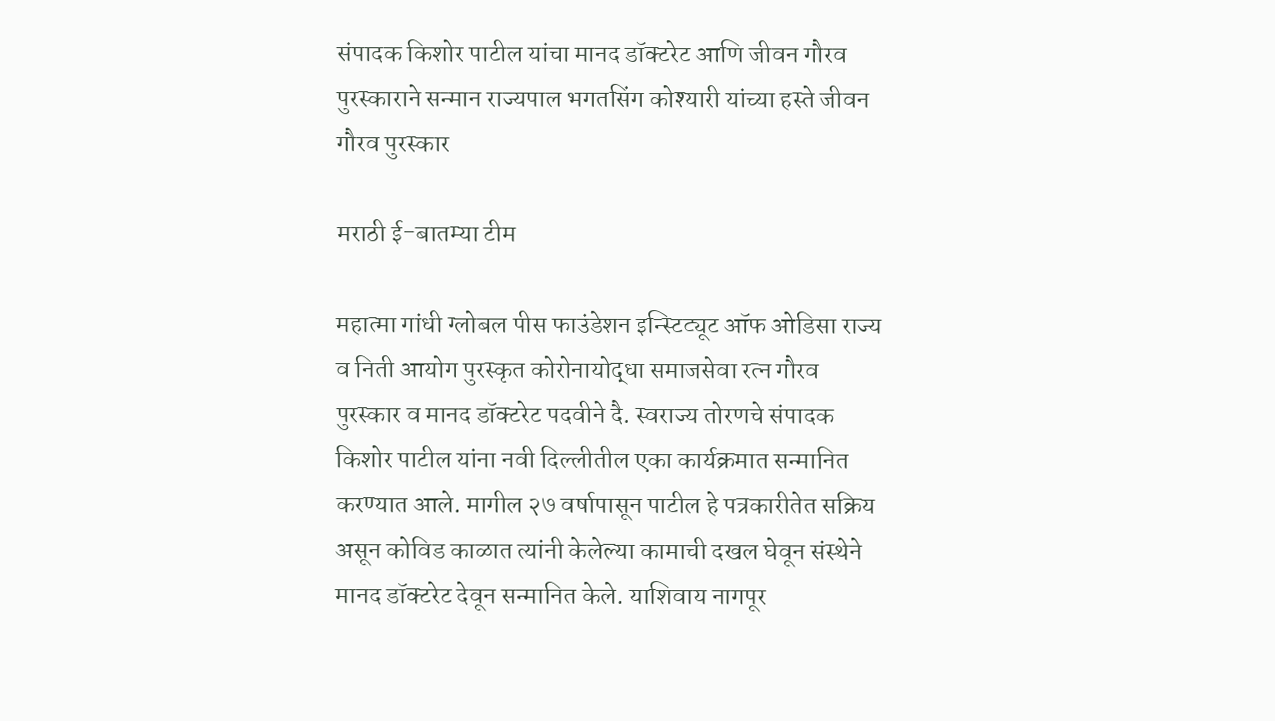संपादक किशोर पाटील यांचा मानद डॉक्टरेट आणि जीवन गौरव पुरस्काराने सन्मान राज्यपाल भगतसिंग कोश्यारी यांच्या हस्ते जीवन गौरव पुरस्कार

मराठी ई-बातम्या टीम

महात्मा गांधी ग्लोबल पीस फाउंडेशन इन्स्टिट्यूट ऑफ ओडिसा राज्य व निती आयोग पुरस्कृत कोरोनायोद्धा समाजसेवा रत्न गौरव पुरस्कार व मानद डॉक्टरेट पदवीने दै. स्वराज्य तोरणचे संपादक किशोर पाटील यांना नवी दिल्लीतील एका कार्यक्रमात सन्मानित करण्यात आले. मागील २७ वर्षापासून पाटील हे पत्रकारीतेत सक्रिय असून कोविड काळात त्यांनी केलेल्या कामाची दखल घेवून संस्थेने मानद डॉक्टरेट देवून सन्मानित केले. याशिवाय नागपूर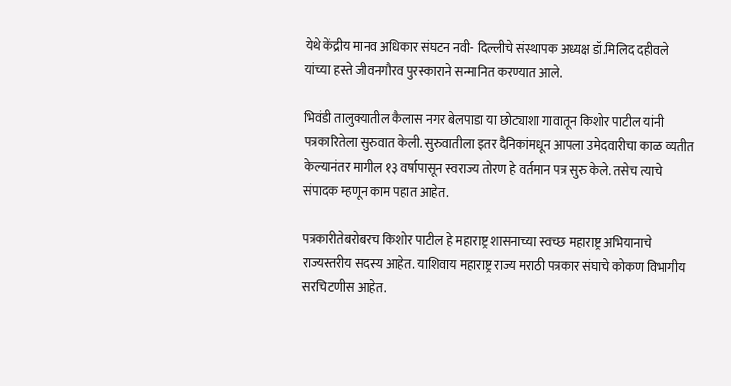येथे केंद्रीय मानव अधिकार संघटन नवी- दिल्लीचे संस्थापक अध्यक्ष डॉ.मिलिद दहीवले यांच्या हस्ते जीवनगौरव पुरस्काराने सन्मानित करण्यात आले.

भिवंडी तालुक्यातील कैलास नगर बेलपाडा या छोट्याशा गावातून किशोर पाटील यांनी पत्रकारितेला सुरुवात केली. सुरुवातीला इतर दैनिकांमधून आपला उमेदवारीचा काळ व्यतीत केल्यानंतर मागील १३ वर्षापासून स्वराज्य तोरण हे वर्तमान पत्र सुरु केले. तसेच त्याचे संपादक म्हणून काम पहात आहेत.

पत्रकारीतेबरोबरच किशोर पाटील हे महाराष्ट्र शासनाच्या स्वच्छ महाराष्ट्र अभियानाचे राज्यस्तरीय सदस्य आहेत. याशिवाय महाराष्ट्र राज्य मराठी पत्रकार संघाचे कोकण विभागीय सरचिटणीस आहेत.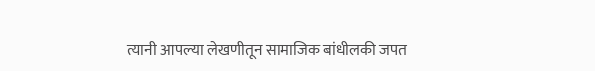त्यानी आपल्या लेखणीतून सामाजिक बांधीलकी जपत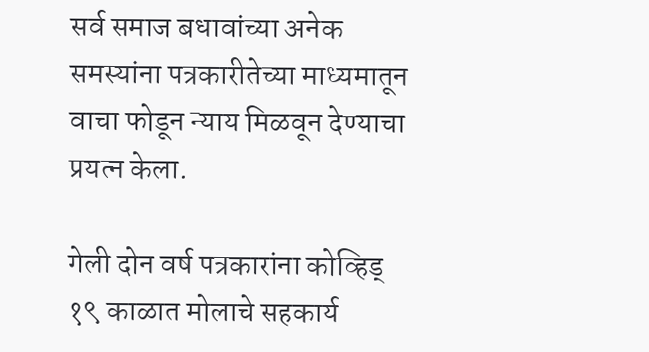सर्व समाज बधावांच्या अनेक समस्यांना पत्रकारीतेच्या माध्यमातून वाचा फोडून न्याय मिळवून देण्याचा प्रयत्न केला.

गेली दोन वर्ष पत्रकारांना कोव्हिड् १९ काळात मोलाचे सहकार्य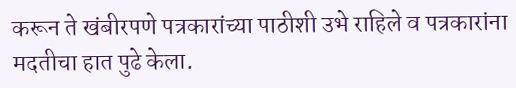करून ते खंबीरपणे पत्रकारांच्या पाठीशी उभे राहिले व पत्रकारांना मदतीचा हात पुढे केला.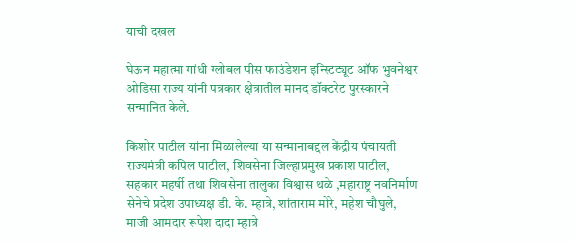याची दखल

घेऊन महात्मा गांधी ग्लोबल पीस फाउंडेशन इन्स्टिट्यूट ऑफ भुवनेश्वर ओडिसा राज्य यांनी पत्रकार क्षेत्रातील मानद डॉक्टरेट पुरस्कारने सन्मानित केले.

किशोर पाटील यांना मिळालेल्या या सन्मानाबद्दल केंद्रीय पंचायती राज्यमंत्री कपिल पाटील, शिवसेना जिल्हाप्रमुख प्रकाश पाटील, सहकार महर्षी तथा शिवसेना तालुका विश्वास थळे ,महाराष्ट्र नवनिर्माण सेनेचे प्रदेश उपाध्यक्ष डी. के. म्हात्रे, शांताराम मोरे, महेश चौघुले, माजी आमदार रूपेश दादा म्हात्रे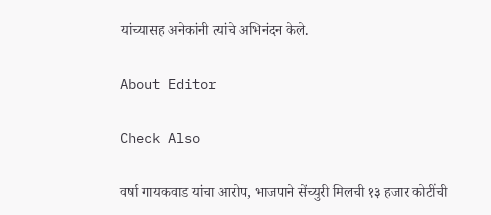यांच्यासह अनेकांनी त्यांचे अभिनंदन केले.

About Editor

Check Also

वर्षा गायकवाड यांचा आरोप, भाजपाने सेंच्युरी मिलची १३ हजार कोटींची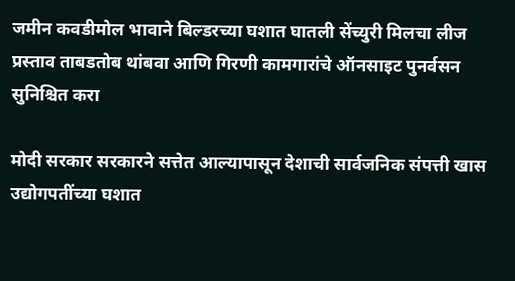जमीन कवडीमोल भावाने बिल्डरच्या घशात घातली सेंच्युरी मिलचा लीज प्रस्ताव ताबडतोब थांबवा आणि गिरणी कामगारांचे ऑनसाइट पुनर्वसन सुनिश्चित करा

मोदी सरकार सरकारने सत्तेत आल्यापासून देशाची सार्वजनिक संपत्ती खास उद्योगपतींच्या घशात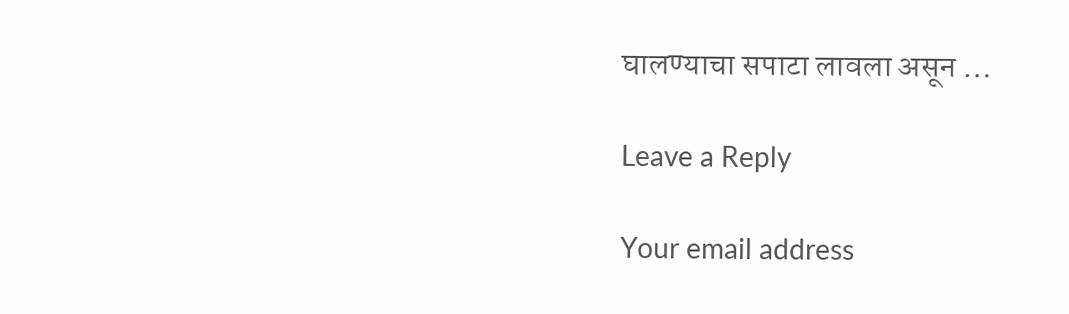घालण्याचा सपाटा लावला असून …

Leave a Reply

Your email address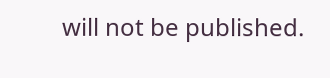will not be published.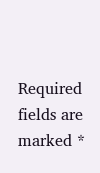Required fields are marked *